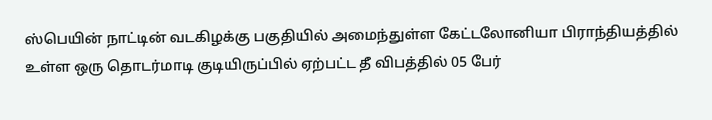ஸ்பெயின் நாட்டின் வடகிழக்கு பகுதியில் அமைந்துள்ள கேட்டலோனியா பிராந்தியத்தில் உள்ள ஒரு தொடர்மாடி குடியிருப்பில் ஏற்பட்ட தீ விபத்தில் 05 பேர்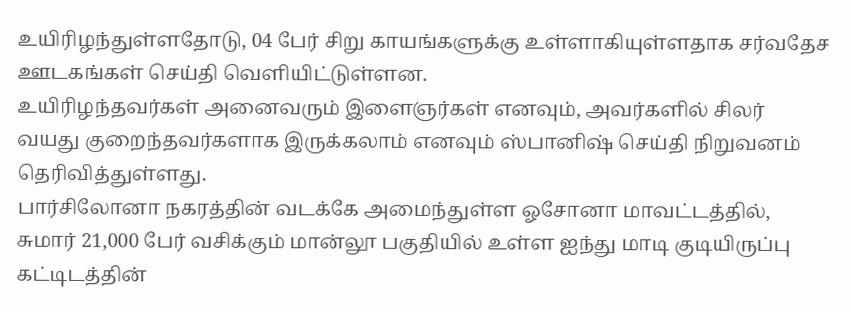உயிரிழந்துள்ளதோடு, 04 பேர் சிறு காயங்களுக்கு உள்ளாகியுள்ளதாக சர்வதேச ஊடகங்கள் செய்தி வெளியிட்டுள்ளன.
உயிரிழந்தவர்கள் அனைவரும் இளைஞர்கள் எனவும், அவர்களில் சிலர் வயது குறைந்தவர்களாக இருக்கலாம் எனவும் ஸ்பானிஷ் செய்தி நிறுவனம் தெரிவித்துள்ளது.
பார்சிலோனா நகரத்தின் வடக்கே அமைந்துள்ள ஓசோனா மாவட்டத்தில், சுமார் 21,000 பேர் வசிக்கும் மான்லூ பகுதியில் உள்ள ஐந்து மாடி குடியிருப்பு கட்டிடத்தின்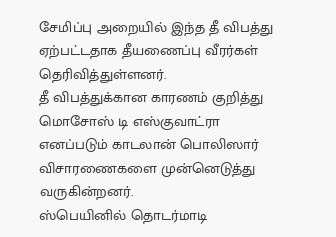சேமிப்பு அறையில் இந்த தீ விபத்து ஏற்பட்டதாக தீயணைப்பு வீரர்கள் தெரிவித்துள்ளனர்.
தீ விபத்துக்கான காரணம் குறித்து மொசோஸ் டி எஸ்குவாட்ரா எனப்படும் காடலான் பொலிஸார் விசாரணைகளை முன்னெடுத்து வருகின்றனர்.
ஸ்பெயினில் தொடர்மாடி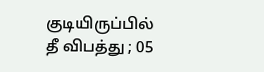குடியிருப்பில் தீ விபத்து ; 05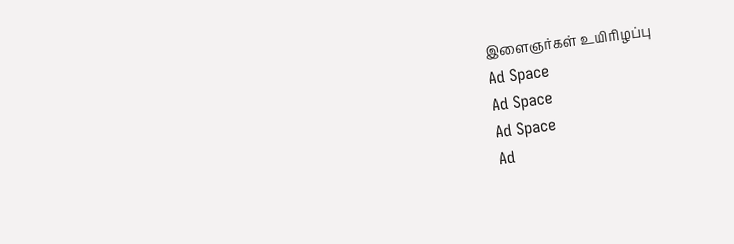இளைஞர்கள் உயிரிழப்பு
Ad Space
Ad Space
Ad Space
Ad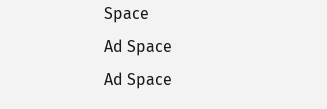Space
Ad Space
Ad Space